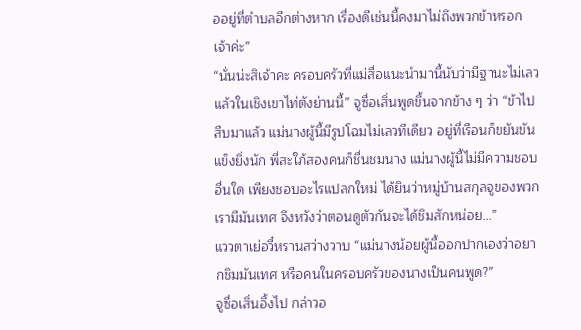ออยู่ที่ตำบลอีกต่างหาก เรื่องดีเช่นนี้คงมาไม่ถึงพวกข้าหรอกเจ้าค่ะ”
“นั่นน่ะสิเจ้าคะ ครอบครัวที่แม่สื่อแนะนำมานี้นับว่ามีฐานะไม่เลวแล้วในเชิงเขาไท่ตังย่านนี้” จูซื่อเสิ่นพูดขึ้นจากข้าง ๆ ว่า “ข้าไปสืบมาแล้ว แม่นางผู้นี้มีรูปโฉมไม่เลวทีเดียว อยู่ที่เรือนก็ขยันขันแข็งยิ่งนัก พี่สะใภ้สองคนก็ชื่นชมนาง แม่นางผู้นี้ไม่มีความชอบอื่นใด เพียงชอบอะไรแปลกใหม่ ได้ยินว่าหมู่บ้านสกุลจูของพวกเรามีมันเทศ จึงหวังว่าตอนดูตัวกันจะได้ชิมสักหน่อย…”
แววตาเย่อวี๋หรานสว่างวาบ “แม่นางน้อยผู้นี้ออกปากเองว่าอยากชิมมันเทศ หรือคนในครอบครัวของนางเป็นคนพูด?”
จูซื่อเสิ่นอึ้งไป กล่าวอ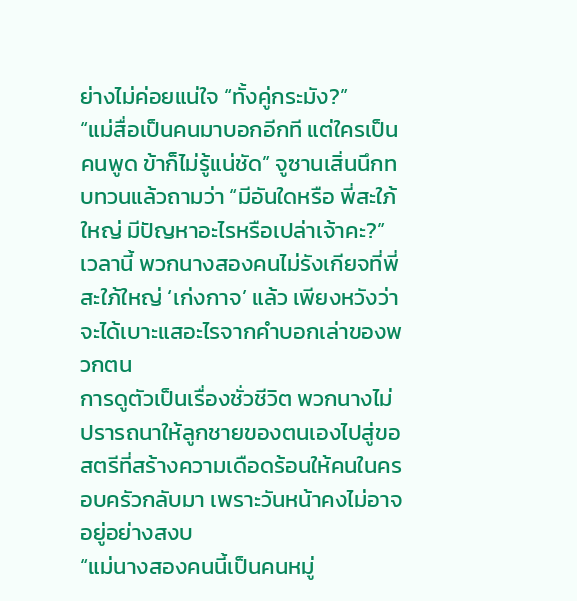ย่างไม่ค่อยแน่ใจ “ทั้งคู่กระมัง?”
“แม่สื่อเป็นคนมาบอกอีกที แต่ใครเป็นคนพูด ข้าก็ไม่รู้แน่ชัด” จูซานเสิ่นนึกทบทวนแล้วถามว่า “มีอันใดหรือ พี่สะใภ้ใหญ่ มีปัญหาอะไรหรือเปล่าเจ้าคะ?”
เวลานี้ พวกนางสองคนไม่รังเกียจที่พี่สะใภ้ใหญ่ ‘เก่งกาจ’ แล้ว เพียงหวังว่าจะได้เบาะแสอะไรจากคำบอกเล่าของพวกตน
การดูตัวเป็นเรื่องชั่วชีวิต พวกนางไม่ปรารถนาให้ลูกชายของตนเองไปสู่ขอสตรีที่สร้างความเดือดร้อนให้คนในครอบครัวกลับมา เพราะวันหน้าคงไม่อาจอยู่อย่างสงบ
“แม่นางสองคนนี้เป็นคนหมู่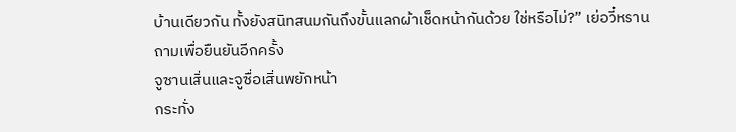บ้านเดียวกัน ทั้งยังสนิทสนมกันถึงขั้นแลกผ้าเช็ดหน้ากันด้วย ใช่หรือไม่?” เย่อวี๋หรานถามเพื่อยืนยันอีกครั้ง
จูซานเสิ่นและจูซื่อเสิ่นพยักหน้า
กระทั่ง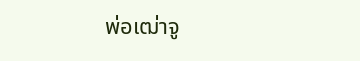พ่อเฒ่าจู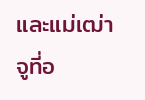และแม่เฒ่าจูที่อ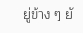ยู่ข้าง ๆ ยั